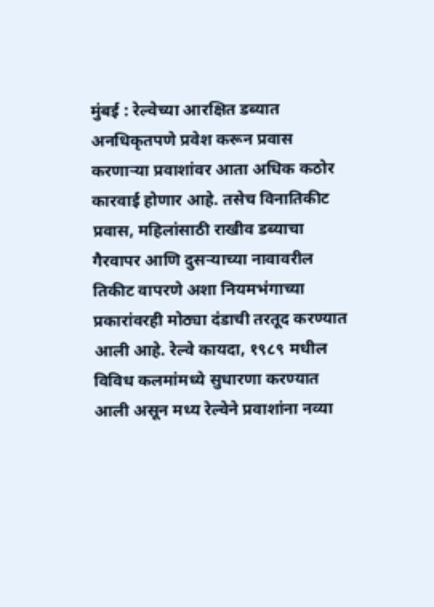मुंबई : रेल्वेच्या आरक्षित डब्यात अनधिकृतपणे प्रवेश करून प्रवास करणाऱ्या प्रवाशांवर आता अधिक कठोर कारवाई होणार आहे. तसेच विनातिकीट प्रवास, महिलांसाठी राखीव डब्याचा गैरवापर आणि दुसऱ्याच्या नावावरील तिकीट वापरणे अशा नियमभंगाच्या प्रकारांवरही मोठ्या दंडाची तरतूद करण्यात आली आहे. रेल्वे कायदा, १९८९ मधील विविध कलमांमध्ये सुधारणा करण्यात आली असून मध्य रेल्वेने प्रवाशांना नव्या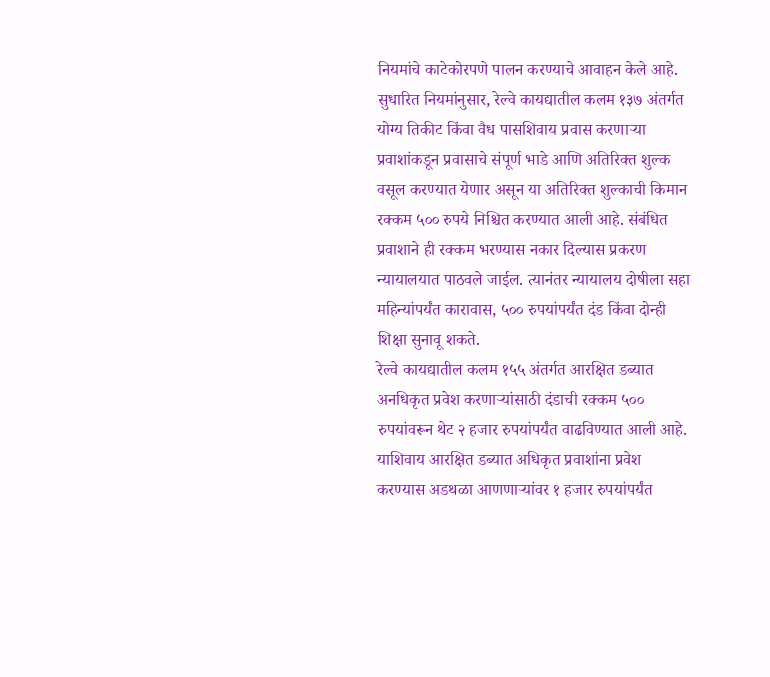नियमांचे काटेकोरपणे पालन करण्याचे आवाहन केले आहे.
सुधारित नियमांनुसार, रेल्वे कायद्यातील कलम १३७ अंतर्गत योग्य तिकीट किंवा वैध पासशिवाय प्रवास करणाऱ्या प्रवाशांकडून प्रवासाचे संपूर्ण भाडे आणि अतिरिक्त शुल्क वसूल करण्यात येणार असून या अतिरिक्त शुल्काची किमान रक्कम ५०० रुपये निश्चित करण्यात आली आहे. संबंधित प्रवाशाने ही रक्कम भरण्यास नकार दिल्यास प्रकरण न्यायालयात पाठवले जाईल. त्यानंतर न्यायालय दोषीला सहा महिन्यांपर्यंत कारावास, ५०० रुपयांपर्यंत दंड किंवा दोन्ही शिक्षा सुनावू शकते.
रेल्वे कायद्यातील कलम १५५ अंतर्गत आरक्षित डब्यात अनधिकृत प्रवेश करणाऱ्यांसाठी दंडाची रक्कम ५०० रुपयांवरून थेट २ हजार रुपयांपर्यंत वाढविण्यात आली आहे. याशिवाय आरक्षित डब्यात अधिकृत प्रवाशांना प्रवेश करण्यास अडथळा आणणाऱ्यांवर १ हजार रुपयांपर्यंत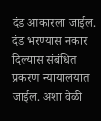दंड आकारला जाईल. दंड भरण्यास नकार दिल्यास संबंधित प्रकरण न्यायालयात जाईल. अशा वेळी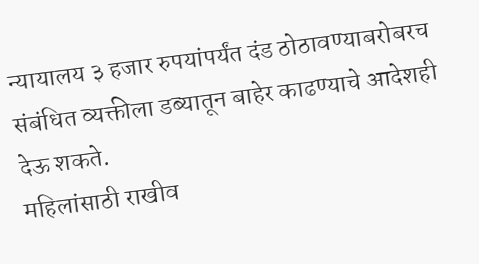न्यायालय ३ हजार रुपयांपर्यंत दंड ठोठावण्याबरोबरच संबंधित व्यक्तीला डब्यातून बाहेर काढण्याचे आदेशही देऊ शकते.
महिलांसाठी राखीव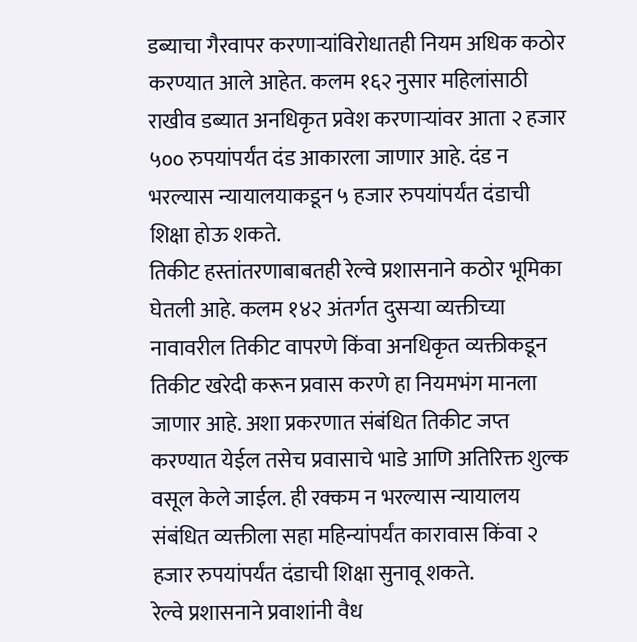डब्याचा गैरवापर करणाऱ्यांविरोधातही नियम अधिक कठोर करण्यात आले आहेत. कलम १६२ नुसार महिलांसाठी राखीव डब्यात अनधिकृत प्रवेश करणाऱ्यांवर आता २ हजार ५०० रुपयांपर्यंत दंड आकारला जाणार आहे. दंड न भरल्यास न्यायालयाकडून ५ हजार रुपयांपर्यंत दंडाची शिक्षा होऊ शकते.
तिकीट हस्तांतरणाबाबतही रेल्वे प्रशासनाने कठोर भूमिका घेतली आहे. कलम १४२ अंतर्गत दुसऱ्या व्यक्तीच्या नावावरील तिकीट वापरणे किंवा अनधिकृत व्यक्तीकडून तिकीट खरेदी करून प्रवास करणे हा नियमभंग मानला जाणार आहे. अशा प्रकरणात संबंधित तिकीट जप्त करण्यात येईल तसेच प्रवासाचे भाडे आणि अतिरिक्त शुल्क वसूल केले जाईल. ही रक्कम न भरल्यास न्यायालय संबंधित व्यक्तीला सहा महिन्यांपर्यंत कारावास किंवा २ हजार रुपयांपर्यंत दंडाची शिक्षा सुनावू शकते.
रेल्वे प्रशासनाने प्रवाशांनी वैध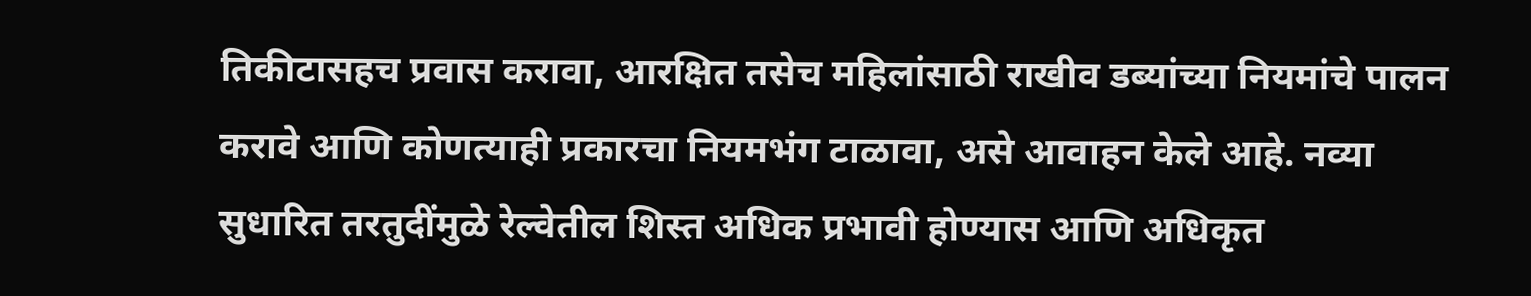तिकीटासहच प्रवास करावा, आरक्षित तसेच महिलांसाठी राखीव डब्यांच्या नियमांचे पालन करावे आणि कोणत्याही प्रकारचा नियमभंग टाळावा, असे आवाहन केले आहे. नव्या सुधारित तरतुदींमुळे रेल्वेतील शिस्त अधिक प्रभावी होण्यास आणि अधिकृत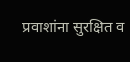प्रवाशांना सुरक्षित व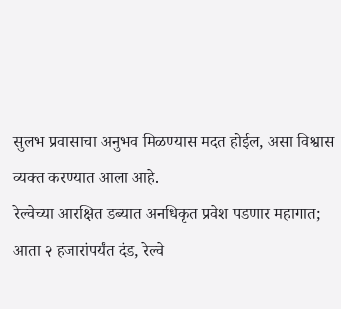सुलभ प्रवासाचा अनुभव मिळण्यास मदत होईल, असा विश्वास व्यक्त करण्यात आला आहे.
रेल्वेच्या आरक्षित डब्यात अनधिकृत प्रवेश पडणार महागात; आता २ हजारांपर्यंत दंड, रेल्वे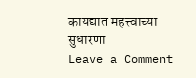कायद्यात महत्त्वाच्या सुधारणा
Leave a Comment